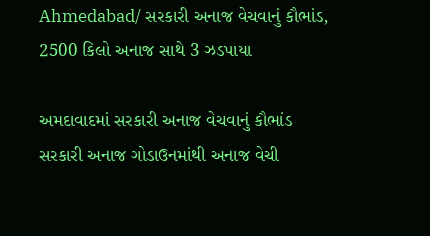Ahmedabad/ સરકારી અનાજ વેચવાનું કૌભાંડ, 2500 કિલો અનાજ સાથે 3 ઝડપાયા

અમદાવાદમાં સરકારી અનાજ વેચવાનું કૌભાંડ સરકારી અનાજ ગોડાઉનમાંથી અનાજ વેચી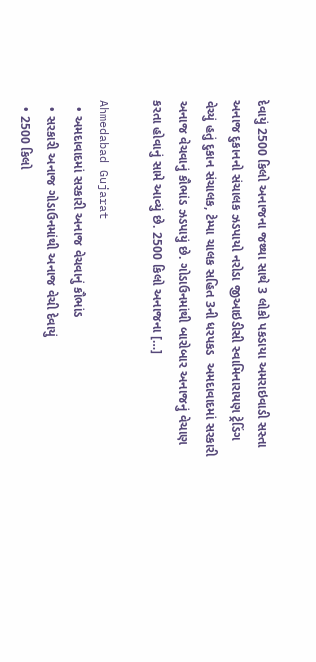દેવાયું 2500 કિલો અનાજના જથ્થા સાથે 3 લોકો પકડાયા અમરાઇવાડી સસ્તા અનાજ દુકાનનો સંચાલક ઝડપાયો નરોડા જીઆઇડીસી સ્વામિનારાયણ ટ્રેડિંગ વેચ્યું હતું દુકાન સંચાલક, ટેમ્પા ચાલક સહિત 3ની ધરપકડ  અમદાવાદમાં સરકારી અનાજ વેચવાનું કૌભાંડ ઝડપાયું છે. ગોડાઉનમાંથી બારોબાર અનાજનું વેચાણ કરતા હોવાનું સામે આવ્યું છે. 2500 કિલો અનાજના […]

Ahmedabad Gujarat
  • અમદાવાદમાં સરકારી અનાજ વેચવાનું કૌભાંડ
  • સરકારી અનાજ ગોડાઉનમાંથી અનાજ વેચી દેવાયું
  • 2500 કિલો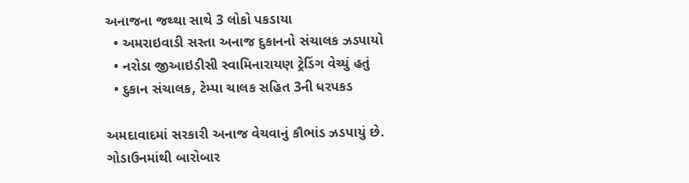અનાજના જથ્થા સાથે 3 લોકો પકડાયા
  • અમરાઇવાડી સસ્તા અનાજ દુકાનનો સંચાલક ઝડપાયો
  • નરોડા જીઆઇડીસી સ્વામિનારાયણ ટ્રેડિંગ વેચ્યું હતું
  • દુકાન સંચાલક, ટેમ્પા ચાલક સહિત 3ની ધરપકડ

અમદાવાદમાં સરકારી અનાજ વેચવાનું કૌભાંડ ઝડપાયું છે. ગોડાઉનમાંથી બારોબાર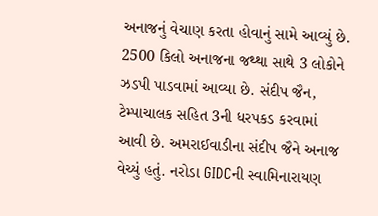અનાજનું વેચાણ કરતા હોવાનું સામે આવ્યું છે. 2500 કિલો અનાજના જથ્થા સાથે 3 લોકોને ઝડપી પાડવામાં આવ્યા છે. સંદીપ જૈન, ટેમ્પાચાલક સહિત 3ની ધરપકડ કરવામાં આવી છે. અમરાઈવાડીના સંદીપ જૈને અનાજ વેચ્યું હતું. નરોડા GIDCની સ્વામિનારાયણ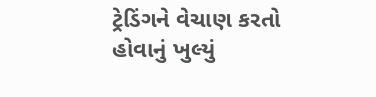ટ્રેડિંગને વેચાણ કરતો હોવાનું ખુલ્યું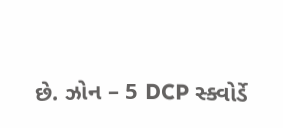છે. ઝોન – 5 DCP સ્ક્વોર્ડે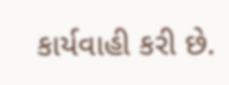કાર્યવાહી કરી છે.